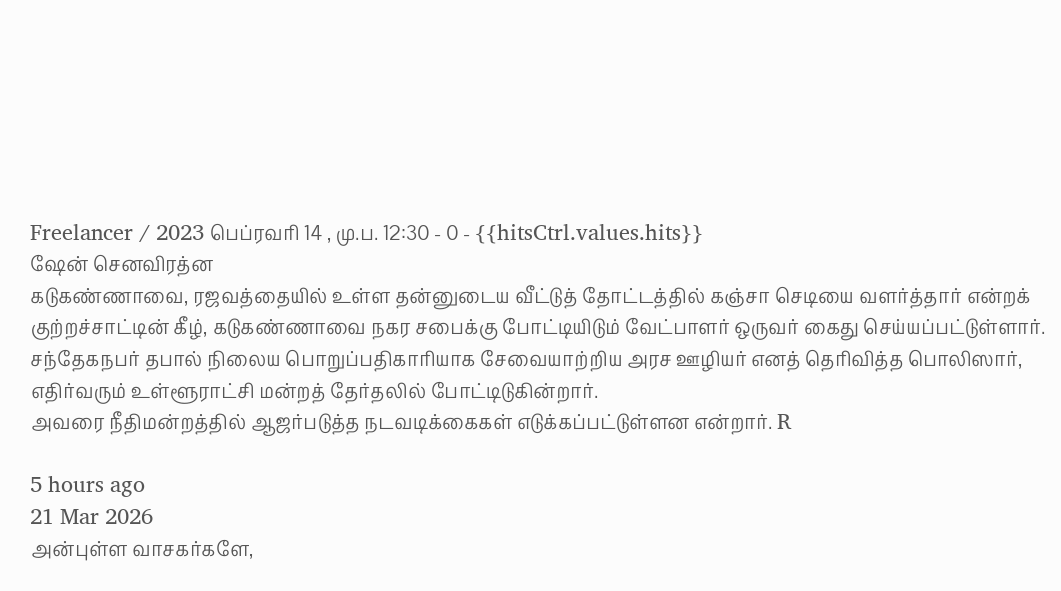Freelancer / 2023 பெப்ரவரி 14 , மு.ப. 12:30 - 0 - {{hitsCtrl.values.hits}}
ஷேன் செனவிரத்ன
கடுகண்ணாவை, ரஜவத்தையில் உள்ள தன்னுடைய வீட்டுத் தோட்டத்தில் கஞ்சா செடியை வளர்த்தார் என்றக் குற்றச்சாட்டின் கீழ், கடுகண்ணாவை நகர சபைக்கு போட்டியிடும் வேட்பாளர் ஒருவர் கைது செய்யப்பட்டுள்ளார்.
சந்தேகநபர் தபால் நிலைய பொறுப்பதிகாரியாக சேவையாற்றிய அரச ஊழியர் எனத் தெரிவித்த பொலிஸார், எதிர்வரும் உள்ளூராட்சி மன்றத் தேர்தலில் போட்டிடுகின்றார்.
அவரை நீதிமன்றத்தில் ஆஜர்படுத்த நடவடிக்கைகள் எடுக்கப்பட்டுள்ளன என்றார். R

5 hours ago
21 Mar 2026
அன்புள்ள வாசகர்களே,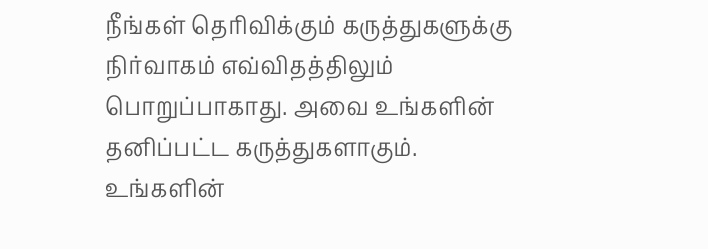நீங்கள் தெரிவிக்கும் கருத்துகளுக்கு நிர்வாகம் எவ்விதத்திலும் பொறுப்பாகாது. அவை உங்களின் தனிப்பட்ட கருத்துகளாகும். உங்களின்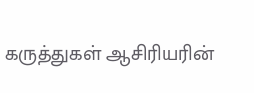கருத்துகள் ஆசிரியரின்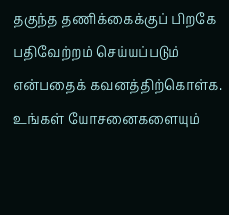தகுந்த தணிக்கைக்குப் பிறகே பதிவேற்றம் செய்யப்படும் என்பதைக் கவனத்திற்கொள்க. உங்கள் யோசனைகளையும்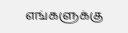எங்களுக்கு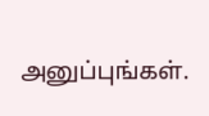அனுப்புங்கள்.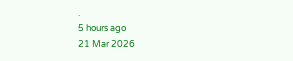.
5 hours ago
21 Mar 2026